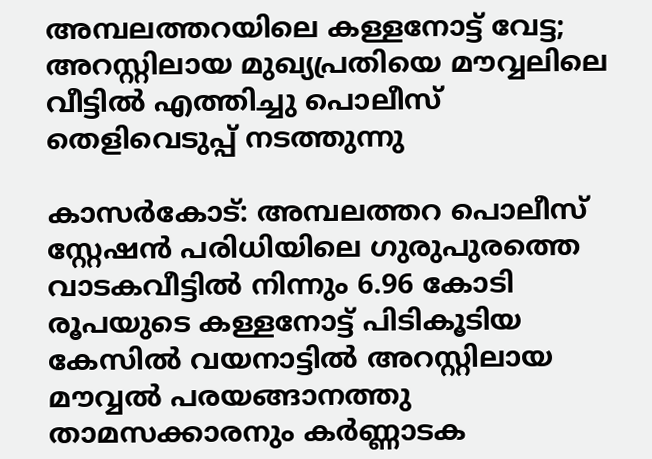അമ്പലത്തറയിലെ കള്ളനോട്ട് വേട്ട; അറസ്റ്റിലായ മുഖ്യപ്രതിയെ മൗവ്വലിലെ വീട്ടില്‍ എത്തിച്ചു പൊലീസ് തെളിവെടുപ്പ് നടത്തുന്നു

കാസര്‍കോട്: അമ്പലത്തറ പൊലീസ് സ്റ്റേഷന്‍ പരിധിയിലെ ഗുരുപുരത്തെ വാടകവീട്ടില്‍ നിന്നും 6.96 കോടി രൂപയുടെ കള്ളനോട്ട് പിടികൂടിയ കേസില്‍ വയനാട്ടില്‍ അറസ്റ്റിലായ മൗവ്വല്‍ പരയങ്ങാനത്തു താമസക്കാരനും കര്‍ണ്ണാടക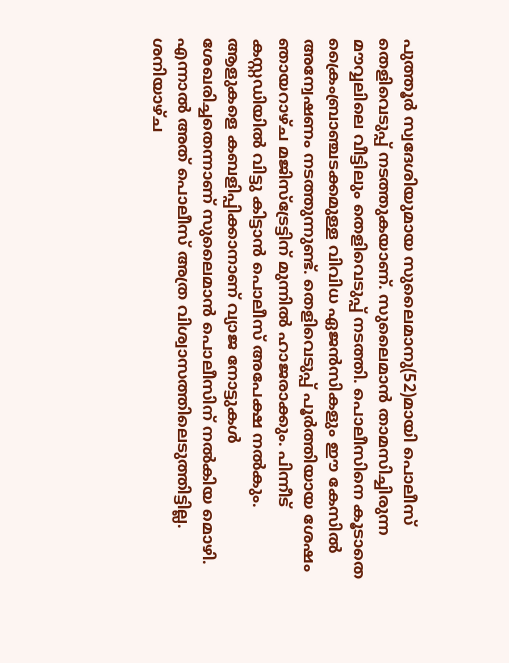പുത്തൂര്‍ സ്വദേശിയുമായ സുലൈമാനു(52)മായി പൊലീസ് തെളിവെടുപ്പ് നടത്തുകയാണ്. സുലൈമാന്‍ താമസിച്ചിരുന്ന മൗവ്വലിലെ വീട്ടിലും തെളിവെടുപ്പ് നടത്തി. പൊലീസിനെ കൂടാതെ ക്രൈംബ്രാഞ്ചടക്കമുള്ള വിവിധ ഏജന്‍സികളും ഈ കേസില്‍ അന്വേഷണം നടത്തുന്നുണ്ട്. തെളിവെടുപ്പ് പൂര്‍ത്തിയായ ശേഷം ഞായറാഴ്ച മജിസ്‌ട്രേട്ടിന് മുന്നില്‍ ഹാജരാക്കും. പിന്നീട് കസ്റ്റഡിയില്‍ വിട്ടു കിട്ടാന്‍ പൊലീസ് അപേക്ഷ നല്‍കും. ആളുകളെ കബളിപ്പിക്കാനാണ് വ്യാജ നോട്ടുകള്‍ ശേഖരിച്ചതെന്നാണ് സുലൈമാന്‍ പൊലീസിന് നല്‍കിയ മൊഴി. എന്നാല്‍ അത് പൊലീസ് അത്ര വിശ്വാസത്തിലെടുത്തിട്ടില്ല. ശനിയാഴ്ച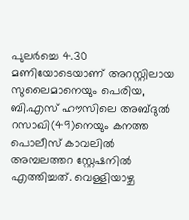പുലര്‍ച്ചെ 4.30 മണിയോടെയാണ് അറസ്റ്റിലായ സുലൈമാനെയും പെരിയ, ബി.എസ് ഹൗസിലെ അബ്ദുല്‍ റസാഖി(49)നെയും കനത്ത പൊലീസ് കാവലില്‍ അമ്പലത്തറ സ്റ്റേഷനില്‍ എത്തിച്ചത്. വെള്ളിയാഴ്ച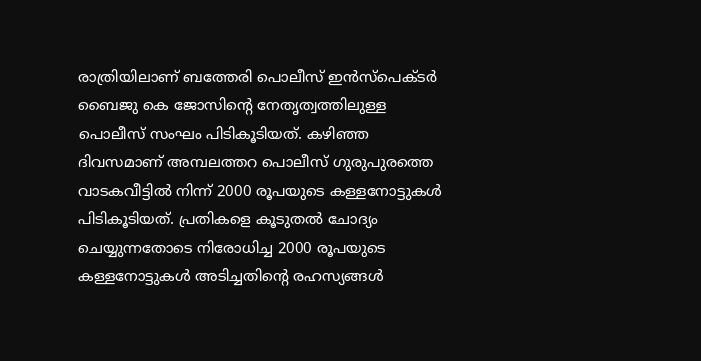രാത്രിയിലാണ് ബത്തേരി പൊലീസ് ഇന്‍സ്പെക്ടര്‍ ബൈജു കെ ജോസിന്റെ നേതൃത്വത്തിലുള്ള പൊലീസ് സംഘം പിടികൂടിയത്. കഴിഞ്ഞ ദിവസമാണ് അമ്പലത്തറ പൊലീസ് ഗുരുപുരത്തെ വാടകവീട്ടില്‍ നിന്ന് 2000 രൂപയുടെ കള്ളനോട്ടുകള്‍ പിടികൂടിയത്. പ്രതികളെ കൂടുതല്‍ ചോദ്യം ചെയ്യുന്നതോടെ നിരോധിച്ച 2000 രൂപയുടെ കള്ളനോട്ടുകള്‍ അടിച്ചതിന്റെ രഹസ്യങ്ങള്‍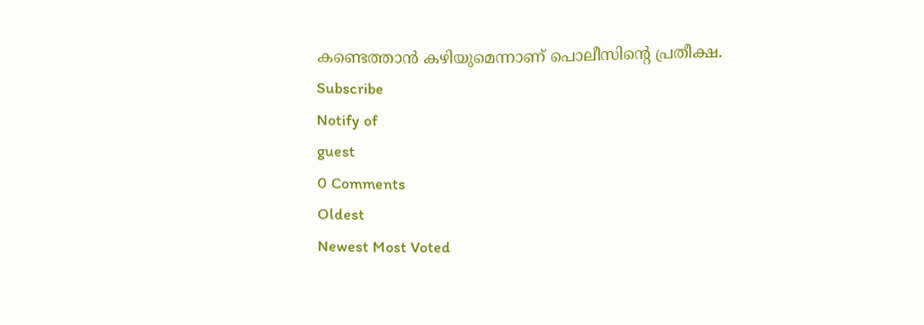കണ്ടെത്താന്‍ കഴിയുമെന്നാണ് പൊലീസിന്റെ പ്രതീക്ഷ.
Subscribe
Notify of
guest
0 Comments
Oldest
Newest Most Voted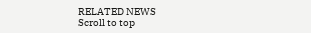RELATED NEWS
Scroll to top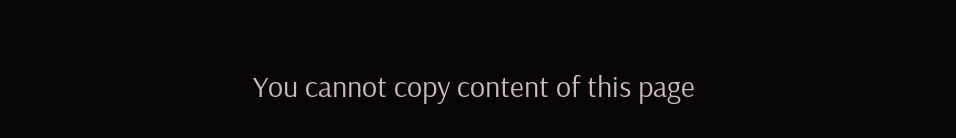You cannot copy content of this page